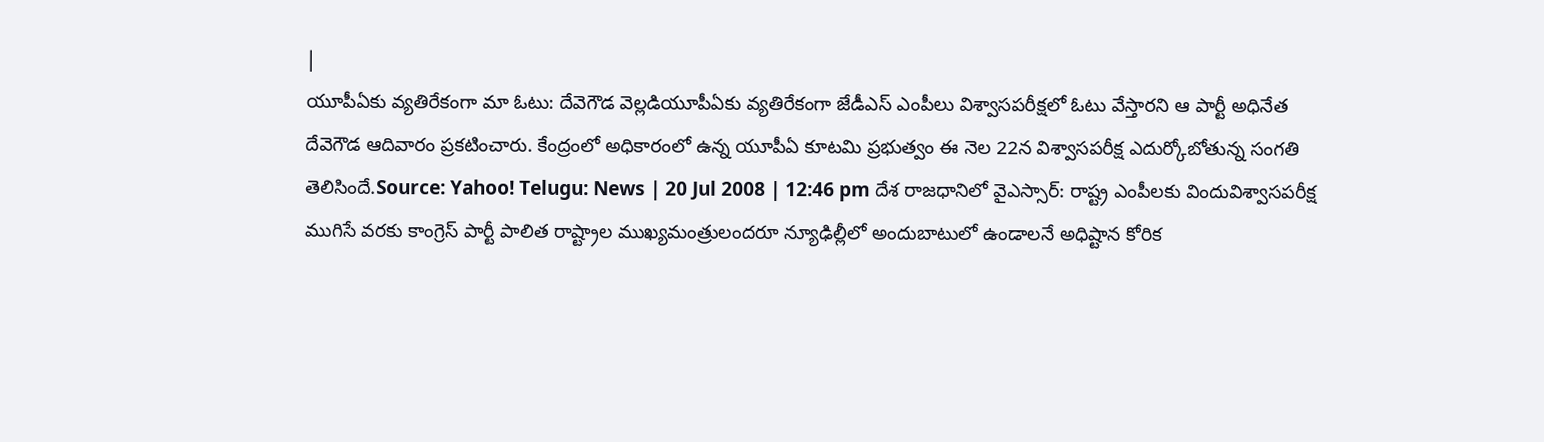|
యూపీఏకు వ్యతిరేకంగా మా ఓటు: దేవెగౌడ వెల్లడియూపీఏకు వ్యతిరేకంగా జేడీఎస్ ఎంపీలు విశ్వాసపరీక్షలో ఓటు వేస్తారని ఆ పార్టీ అధినేత దేవెగౌడ ఆదివారం ప్రకటించారు. కేంద్రంలో అధికారంలో ఉన్న యూపీఏ కూటమి ప్రభుత్వం ఈ నెల 22న విశ్వాసపరీక్ష ఎదుర్కోబోతున్న సంగతి తెలిసిందే.Source: Yahoo! Telugu: News | 20 Jul 2008 | 12:46 pm దేశ రాజధానిలో వైఎస్సార్: రాష్ట్ర ఎంపీలకు విందువిశ్వాసపరీక్ష ముగిసే వరకు కాంగ్రెస్ పార్టీ పాలిత రాష్ట్రాల ముఖ్యమంత్రులందరూ న్యూఢిల్లీలో అందుబాటులో ఉండాలనే అధిష్టాన కోరిక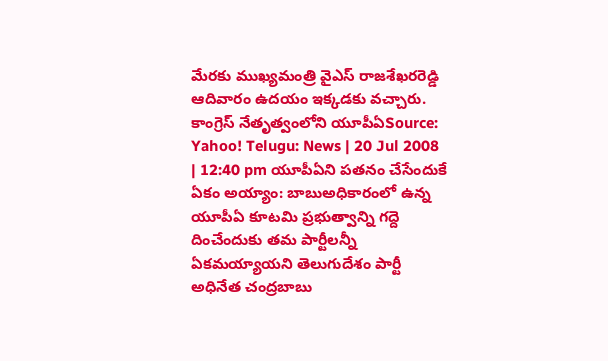మేరకు ముఖ్యమంత్రి వైఎస్ రాజశేఖరరెడ్డి ఆదివారం ఉదయం ఇక్కడకు వచ్చారు. కాంగ్రెస్ నేతృత్వంలోని యూపీఏSource: Yahoo! Telugu: News | 20 Jul 2008 | 12:40 pm యూపీఏని పతనం చేసేందుకే ఏకం అయ్యాం: బాబుఅధికారంలో ఉన్న యూపీఏ కూటమి ప్రభుత్వాన్ని గద్దె దించేందుకు తమ పార్టీలన్నీ ఏకమయ్యాయని తెలుగుదేశం పార్టీ అధినేత చంద్రబాబు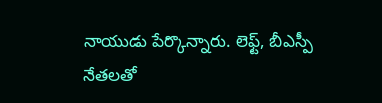నాయుడు పేర్కొన్నారు. లెఫ్ట్, బీఎస్పీ నేతలతో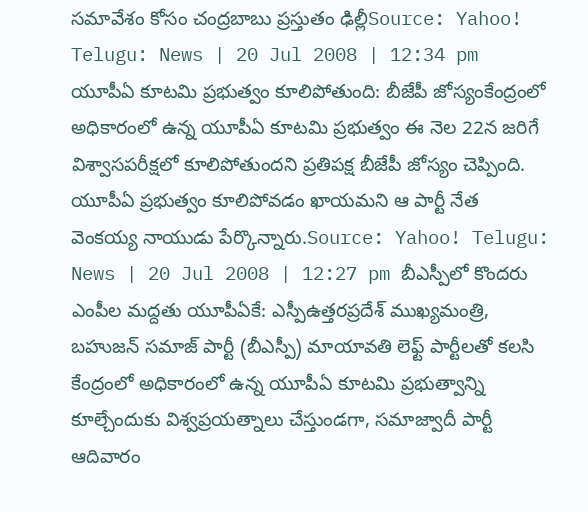సమావేశం కోసం చంద్రబాబు ప్రస్తుతం ఢిల్లీSource: Yahoo! Telugu: News | 20 Jul 2008 | 12:34 pm యూపీఏ కూటమి ప్రభుత్వం కూలిపోతుంది: బీజేపీ జోస్యంకేంద్రంలో అధికారంలో ఉన్న యూపీఏ కూటమి ప్రభుత్వం ఈ నెల 22న జరిగే విశ్వాసపరీక్షలో కూలిపోతుందని ప్రతిపక్ష బీజేపీ జోస్యం చెప్పింది. యూపీఏ ప్రభుత్వం కూలిపోవడం ఖాయమని ఆ పార్టీ నేత వెంకయ్య నాయుడు పేర్కొన్నారు.Source: Yahoo! Telugu: News | 20 Jul 2008 | 12:27 pm బీఎస్పీలో కొందరు ఎంపీల మద్దతు యూపీఏకే: ఎస్పీఉత్తరప్రదేశ్ ముఖ్యమంత్రి, బహుజన్ సమాజ్ పార్టీ (బీఎస్పీ) మాయావతి లెఫ్ట్ పార్టీలతో కలసి కేంద్రంలో అధికారంలో ఉన్న యూపీఏ కూటమి ప్రభుత్వాన్ని కూల్చేందుకు విశ్వప్రయత్నాలు చేస్తుండగా, సమాజ్వాదీ పార్టీ ఆదివారం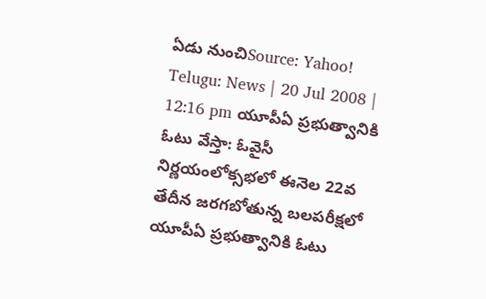ఏడు నుంచిSource: Yahoo! Telugu: News | 20 Jul 2008 | 12:16 pm యూపీఏ ప్రభుత్వానికి ఓటు వేస్తా: ఓవైసీ నిర్ణయంలోక్సభలో ఈనెల 22వ తేదీన జరగబోతున్న బలపరీక్షలో యూపీఏ ప్రభుత్వానికి ఓటు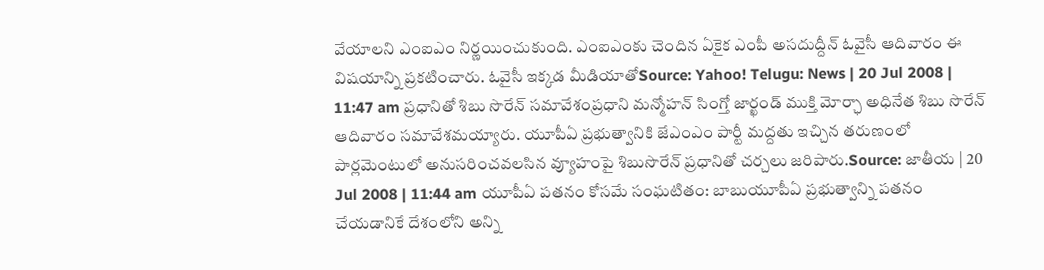వేయాలని ఎంఐఎం నిర్ణయించుకుంది. ఎంఐఎంకు చెందిన ఏకైక ఎంపీ అసదుద్దీన్ ఓవైసీ ఆదివారం ఈ విషయాన్ని ప్రకటించారు. ఓవైసీ ఇక్కడ మీడియాతోSource: Yahoo! Telugu: News | 20 Jul 2008 | 11:47 am ప్రధానితో శిబు సొరేన్ సమావేశంప్రధాని మన్మోహన్ సింగ్తో జార్ఖండ్ ముక్తి మోర్ఛా అధినేత శిబు సొరేన్ ఆదివారం సమావేశమయ్యారు. యూపీఏ ప్రభుత్వానికి జేఎంఎం పార్టీ మద్దతు ఇచ్చిన తరుణంలో పార్లమెంటులో అనుసరించవలసిన వ్యూహంపై శిబుసొరేన్ ప్రధానితో చర్చలు జరిపారు.Source: జాతీయ | 20 Jul 2008 | 11:44 am యూపీఏ పతనం కోసమే సంఘటితం: బాబుయూపీఏ ప్రభుత్వాన్ని పతనం చేయడానికే దేశంలోని అన్ని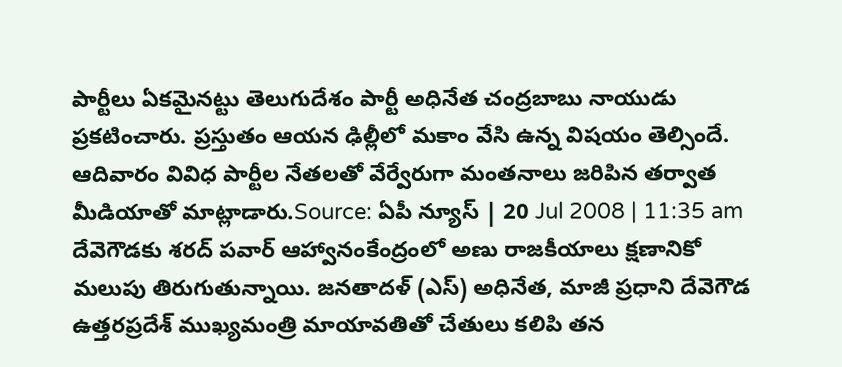పార్టీలు ఏకమైనట్టు తెలుగుదేశం పార్టీ అధినేత చంద్రబాబు నాయుడు ప్రకటించారు. ప్రస్తుతం ఆయన ఢిల్లీలో మకాం వేసి ఉన్న విషయం తెల్సిందే. ఆదివారం వివిధ పార్టీల నేతలతో వేర్వేరుగా మంతనాలు జరిపిన తర్వాత మీడియాతో మాట్లాడారు.Source: ఏపీ న్యూస్ | 20 Jul 2008 | 11:35 am దేవెగౌడకు శరద్ పవార్ ఆహ్వానంకేంద్రంలో అణు రాజకీయాలు క్షణానికో మలుపు తిరుగుతున్నాయి. జనతాదళ్ (ఎస్) అధినేత, మాజీ ప్రధాని దేవెగౌడ ఉత్తరప్రదేశ్ ముఖ్యమంత్రి మాయావతితో చేతులు కలిపి తన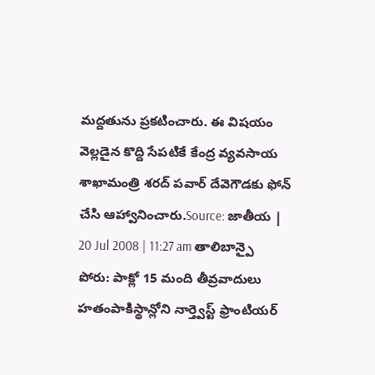మద్దతును ప్రకటించారు. ఈ విషయం వెల్లడైన కొద్ది సేపటికే కేంద్ర వ్యవసాయ శాఖామంత్రి శరద్ పవార్ దేవెగౌడకు ఫోన్ చేసి ఆహ్వానించారు.Source: జాతీయ | 20 Jul 2008 | 11:27 am తాలిబాన్పై పోరు: పాక్లో 15 మంది తీవ్రవాదులు హతంపాకిస్థాన్లోని నార్త్వెస్ట్ ఫ్రాంటియర్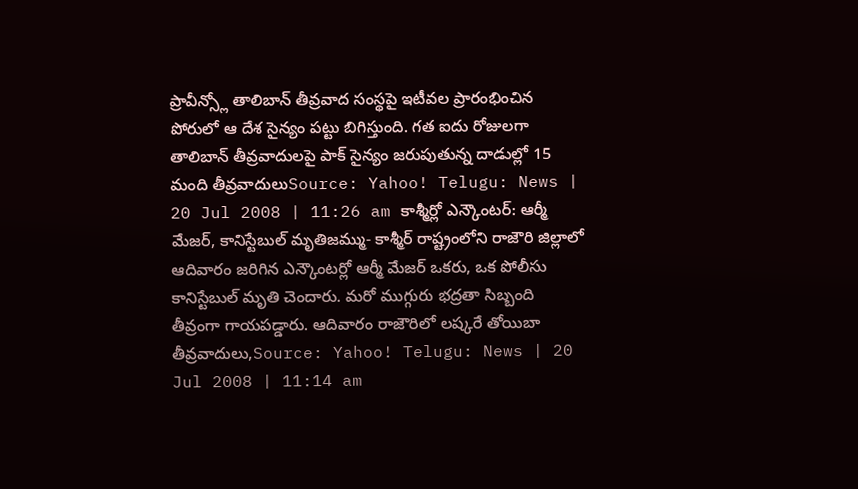ప్రావీన్స్లో తాలిబాన్ తీవ్రవాద సంస్థపై ఇటీవల ప్రారంభించిన పోరులో ఆ దేశ సైన్యం పట్టు బిగిస్తుంది. గత ఐదు రోజులగా తాలిబాన్ తీవ్రవాదులపై పాక్ సైన్యం జరుపుతున్న దాడుల్లో 15 మంది తీవ్రవాదులుSource: Yahoo! Telugu: News | 20 Jul 2008 | 11:26 am కాశ్మీర్లో ఎన్కౌంటర్: ఆర్మీ మేజర్, కానిస్టేబుల్ మృతిజమ్ము- కాశ్మీర్ రాష్ట్రంలోని రాజౌరి జిల్లాలో ఆదివారం జరిగిన ఎన్కౌంటర్లో ఆర్మీ మేజర్ ఒకరు, ఒక పోలీసు కానిస్టేబుల్ మృతి చెందారు. మరో ముగ్గురు భద్రతా సిబ్బంది తీవ్రంగా గాయపడ్డారు. ఆదివారం రాజౌరిలో లష్కరే తోయిబా తీవ్రవాదులు,Source: Yahoo! Telugu: News | 20 Jul 2008 | 11:14 am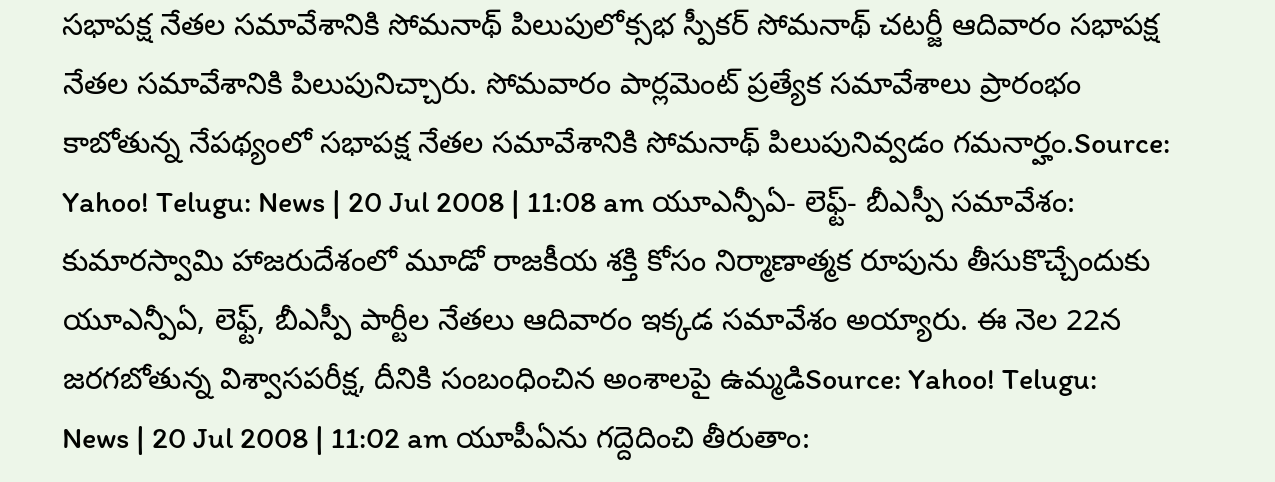సభాపక్ష నేతల సమావేశానికి సోమనాథ్ పిలుపులోక్సభ స్పీకర్ సోమనాథ్ చటర్జీ ఆదివారం సభాపక్ష నేతల సమావేశానికి పిలుపునిచ్చారు. సోమవారం పార్లమెంట్ ప్రత్యేక సమావేశాలు ప్రారంభం కాబోతున్న నేపథ్యంలో సభాపక్ష నేతల సమావేశానికి సోమనాథ్ పిలుపునివ్వడం గమనార్హం.Source: Yahoo! Telugu: News | 20 Jul 2008 | 11:08 am యూఎన్పీఏ- లెఫ్ట్- బీఎస్పీ సమావేశం: కుమారస్వామి హాజరుదేశంలో మూడో రాజకీయ శక్తి కోసం నిర్మాణాత్మక రూపును తీసుకొచ్చేందుకు యూఎన్పీఏ, లెఫ్ట్, బీఎస్పీ పార్టీల నేతలు ఆదివారం ఇక్కడ సమావేశం అయ్యారు. ఈ నెల 22న జరగబోతున్న విశ్వాసపరీక్ష, దీనికి సంబంధించిన అంశాలపై ఉమ్మడిSource: Yahoo! Telugu: News | 20 Jul 2008 | 11:02 am యూపీఏను గద్దెదించి తీరుతాం: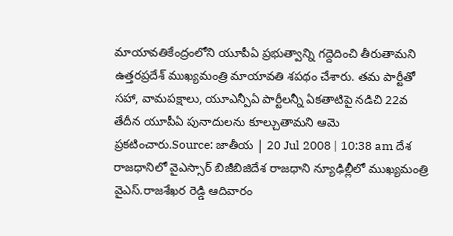మాయావతికేంద్రంలోని యూపీఏ ప్రభుత్వాన్ని గద్దెదించి తీరుతామని ఉత్తరప్రదేశ్ ముఖ్యమంత్రి మాయావతి శపథం చేశారు. తమ పార్టీతో సహా, వామపక్షాలు, యూఎన్పీఏ పార్టీలన్నీ ఏకతాటిపై నడిచి 22వ తేదీన యూపీఏ పునాదులను కూల్చుతామని ఆమె ప్రకటించారు.Source: జాతీయ | 20 Jul 2008 | 10:38 am దేశ రాజధానిలో వైఎస్సార్ బిజీబిజిదేశ రాజధాని న్యూఢిల్లీలో ముఖ్యమంత్రి వైఎస్.రాజశేఖర రెడ్డి ఆదివారం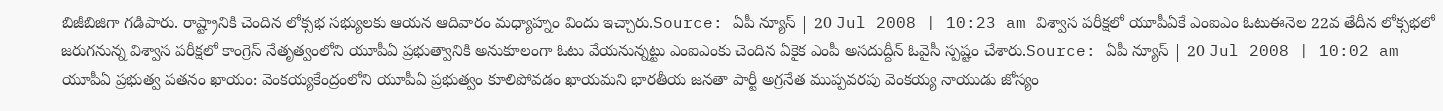బిజీబిజిగా గడిపారు. రాష్ట్రానికి చెందిన లోక్సభ సభ్యులకు ఆయన ఆదివారం మధ్యాహ్నం విందు ఇచ్చారు.Source: ఏపీ న్యూస్ | 20 Jul 2008 | 10:23 am విశ్వాస పరీక్షలో యూపీఏకే ఎంఐఎం ఓటుఈనెల 22వ తేదీన లోక్సభలో జరుగనున్న విశ్వాస పరీక్షలో కాంగ్రెస్ నేతృత్వంలోని యూపీఏ ప్రభుత్వానికి అనుకూలంగా ఓటు వేయనున్నట్టు ఎంఐఎంకు చెందిన ఏకైక ఎంపీ అసదుద్దీన్ ఓవైసీ స్పష్టం చేశారు.Source: ఏపీ న్యూస్ | 20 Jul 2008 | 10:02 am యూపీఏ ప్రభుత్వ పతనం ఖాయం: వెంకయ్యకేంద్రంలోని యూపీఏ ప్రభుత్వం కూలిపోవడం ఖాయమని భారతీయ జనతా పార్టీ అగ్రనేత ముప్పవరపు వెంకయ్య నాయుడు జోస్యం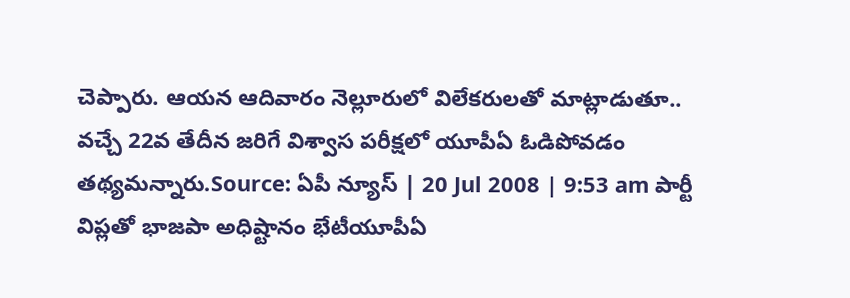చెప్పారు. ఆయన ఆదివారం నెల్లూరులో విలేకరులతో మాట్లాడుతూ.. వచ్చే 22వ తేదీన జరిగే విశ్వాస పరీక్షలో యూపీఏ ఓడిపోవడం తథ్యమన్నారు.Source: ఏపీ న్యూస్ | 20 Jul 2008 | 9:53 am పార్టీ విప్లతో భాజపా అధిష్టానం భేటీయూపీఏ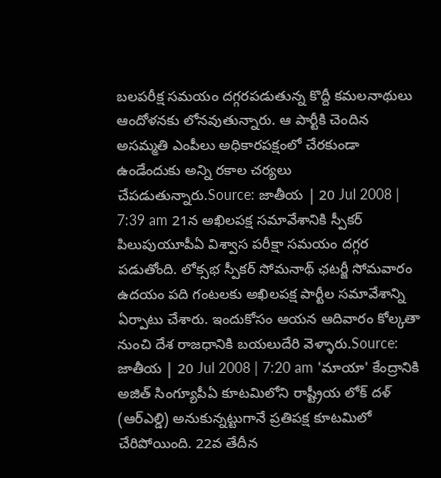బలపరీక్ష సమయం దగ్గరపడుతున్న కొద్దీ కమలనాథులు ఆందోళనకు లోనవుతున్నారు. ఆ పార్టీకి చెందిన అసమ్మతి ఎంపీలు అధికారపక్షంలో చేరకుండా ఉండేందుకు అన్ని రకాల చర్యలు చేపడుతున్నారు.Source: జాతీయ | 20 Jul 2008 | 7:39 am 21న అఖిలపక్ష సమావేశానికి స్పీకర్ పిలుపుయూపీఏ విశ్వాస పరీక్షా సమయం దగ్గర పడుతోంది. లోక్సభ స్పీకర్ సోమనాథ్ ఛటర్జీ సోమవారం ఉదయం పది గంటలకు అఖిలపక్ష పార్టీల సమావేశాన్ని ఏర్పాటు చేశారు. ఇందుకోసం ఆయన ఆదివారం కోల్కతా నుంచి దేశ రాజధానికి బయలుదేరి వెళ్ళారు.Source: జాతీయ | 20 Jul 2008 | 7:20 am 'మాయా' కేంద్రానికి అజిత్ సింగ్యూపీఏ కూటమిలోని రాష్ట్రీయ లోక్ దళ్ (ఆర్ఎల్డి) అనుకున్నట్టుగానే ప్రతిపక్ష కూటమిలో చేరిపోయింది. 22వ తేదీన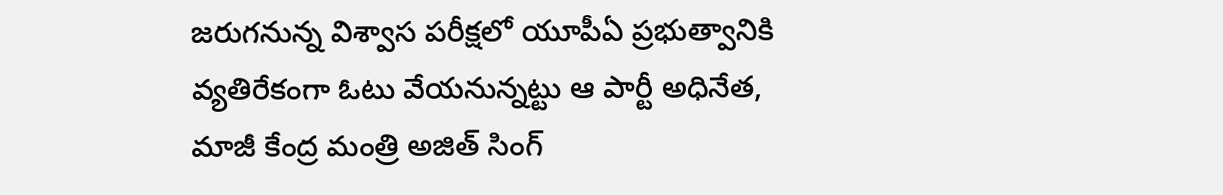జరుగనున్న విశ్వాస పరీక్షలో యూపీఏ ప్రభుత్వానికి వ్యతిరేకంగా ఓటు వేయనున్నట్టు ఆ పార్టీ అధినేత, మాజీ కేంద్ర మంత్రి అజిత్ సింగ్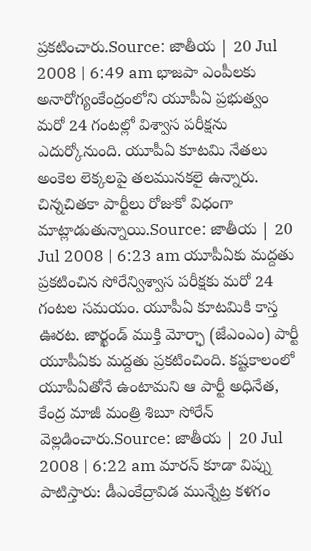ప్రకటించారు.Source: జాతీయ | 20 Jul 2008 | 6:49 am భాజపా ఎంపీలకు అనారోగ్యంకేంద్రంలోని యూపీఏ ప్రభుత్వం మరో 24 గంటల్లో విశ్వాస పరీక్షను ఎదుర్కోనుంది. యూపీఏ కూటమి నేతలు అంకెల లెక్కలపై తలమునకలై ఉన్నారు. చిన్నచితకా పార్టీలు రోజుకో విధంగా మాట్లాడుతున్నాయి.Source: జాతీయ | 20 Jul 2008 | 6:23 am యూపీఏకు మద్దతు ప్రకటించిన సోరేన్విశ్వాస పరీక్షకు మరో 24 గంటల సమయం. యూపీఏ కూటమికి కాస్త ఊరట. జార్ఖండ్ ముక్తి మోర్ఛా (జేఎంఎం) పార్టీ యూపీఏకు మద్దతు ప్రకటించింది. కష్టకాలంలో యూపీఏతోనే ఉంటామని ఆ పార్టీ అధినేత, కేంద్ర మాజీ మంత్రి శిబూ సోరేన్ వెల్లడించారు.Source: జాతీయ | 20 Jul 2008 | 6:22 am మారన్ కూడా విప్ను పాటిస్తారు: డీఎంకేద్రావిడ మున్నేట్ర కళగం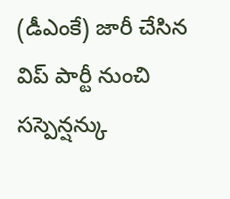(డీఎంకే) జారీ చేసిన విప్ పార్టీ నుంచి సస్పెన్షన్కు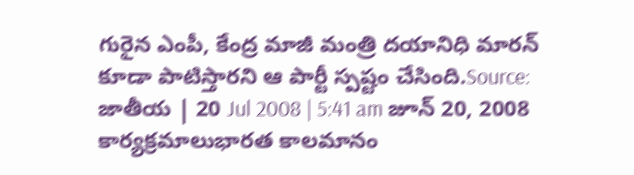గురైన ఎంపీ, కేంద్ర మాజీ మంత్రి దయానిధి మారన్ కూడా పాటిస్తారని ఆ పార్టీ స్పష్టం చేసింది.Source: జాతీయ | 20 Jul 2008 | 5:41 am జూన్ 20, 2008 కార్యక్రమాలుభారత కాలమానం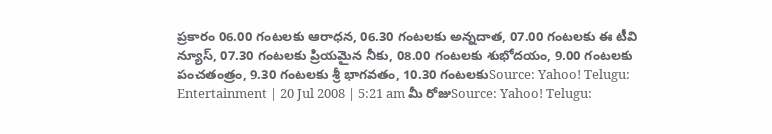ప్రకారం 06.00 గంటలకు ఆరాధన, 06.30 గంటలకు అన్నదాత, 07.00 గంటలకు ఈ టీవి న్యూస్, 07.30 గంటలకు ప్రియమైన నీకు, 08.00 గంటలకు శుభోదయం, 9.00 గంటలకు పంచతంత్రం, 9.30 గంటలకు శ్రీ భాగవతం, 10.30 గంటలకుSource: Yahoo! Telugu: Entertainment | 20 Jul 2008 | 5:21 am మీ రోజుSource: Yahoo! Telugu: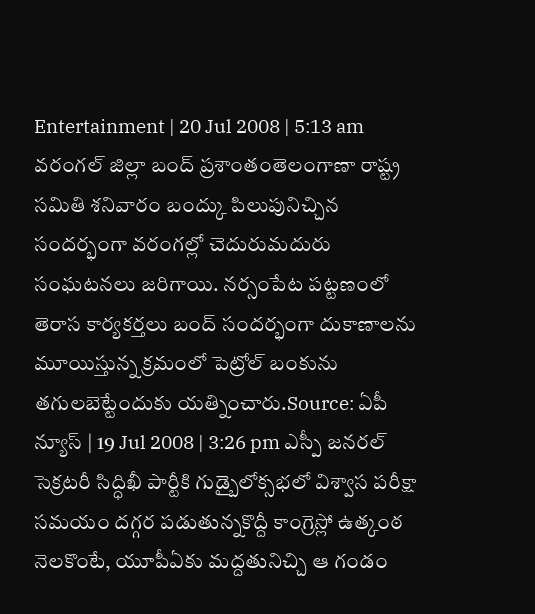Entertainment | 20 Jul 2008 | 5:13 am వరంగల్ జిల్లా బంద్ ప్రశాంతంతెలంగాణా రాష్ట్ర సమితి శనివారం బంద్కు పిలుపునిచ్చిన సందర్భంగా వరంగల్లో చెదురుమదురు సంఘటనలు జరిగాయి. నర్సంపేట పట్టణంలో తెరాస కార్యకర్తలు బంద్ సందర్భంగా దుకాణాలను మూయిస్తున్న క్రమంలో పెట్రోల్ బంకును తగులబెట్టేందుకు యత్నించారు.Source: ఏపీ న్యూస్ | 19 Jul 2008 | 3:26 pm ఎస్పీ జనరల్ సెక్రటరీ సిద్ధిఖీ పార్టీకి గుడ్బైలోక్సభలో విశ్వాస పరీక్షా సమయం దగ్గర పడుతున్నకొద్దీ కాంగ్రెస్లో ఉత్కంఠ నెలకొంటే, యూపీఏకు మద్దతునిచ్చి ఆ గండం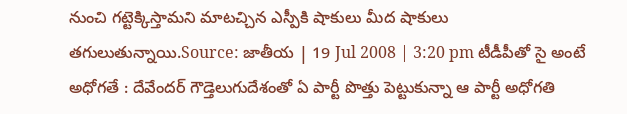నుంచి గట్టెక్కిస్తామని మాటచ్చిన ఎస్పీకి షాకులు మీద షాకులు తగులుతున్నాయి.Source: జాతీయ | 19 Jul 2008 | 3:20 pm టీడీపీతో సై అంటే అధోగతే : దేవేందర్ గౌడ్తెలుగుదేశంతో ఏ పార్టీ పొత్తు పెట్టుకున్నా ఆ పార్టీ అధోగతి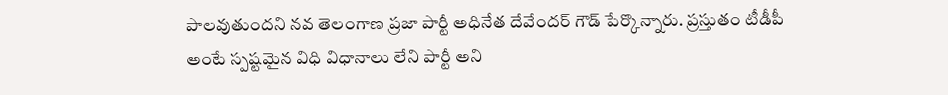పాలవుతుందని నవ తెలంగాణ ప్రజా పార్టీ అధినేత దేవేందర్ గౌడ్ పేర్కొన్నారు. ప్రస్తుతం టీడీపీ అంటే స్పష్టమైన విధి విధానాలు లేని పార్టీ అని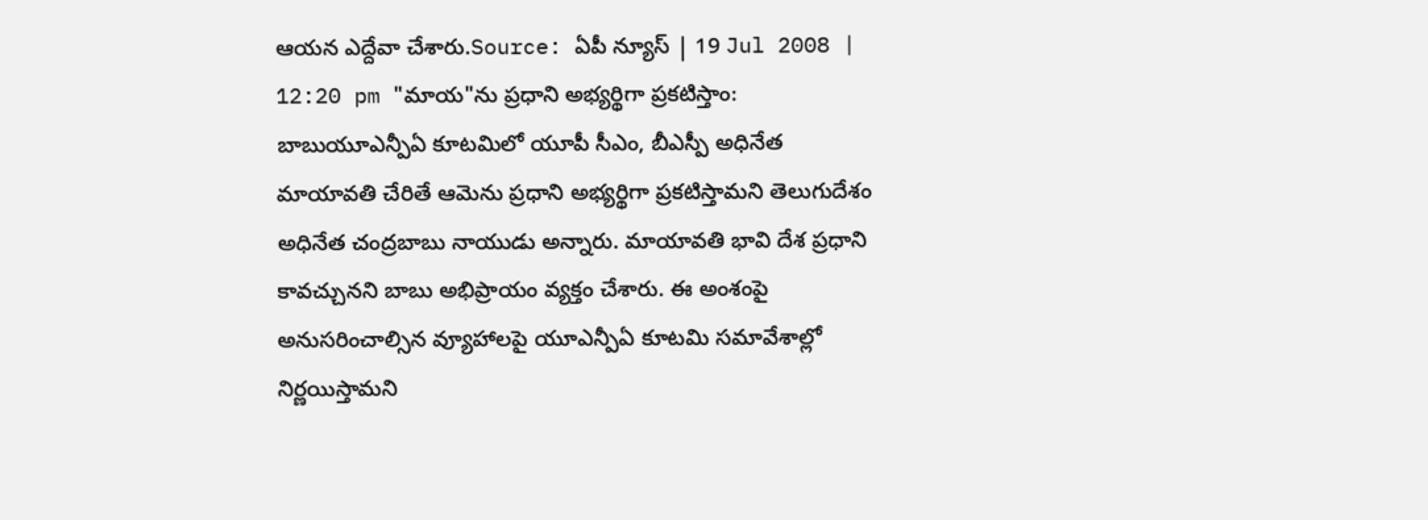ఆయన ఎద్దేవా చేశారు.Source: ఏపీ న్యూస్ | 19 Jul 2008 | 12:20 pm "మాయ"ను ప్రధాని అభ్యర్థిగా ప్రకటిస్తాం: బాబుయూఎన్పీఏ కూటమిలో యూపీ సీఎం, బీఎస్పీ అధినేత మాయావతి చేరితే ఆమెను ప్రధాని అభ్యర్థిగా ప్రకటిస్తామని తెలుగుదేశం అధినేత చంద్రబాబు నాయుడు అన్నారు. మాయావతి భావి దేశ ప్రధాని కావచ్చునని బాబు అభిప్రాయం వ్యక్తం చేశారు. ఈ అంశంపై అనుసరించాల్సిన వ్యూహాలపై యూఎన్పీఏ కూటమి సమావేశాల్లో నిర్ణయిస్తామని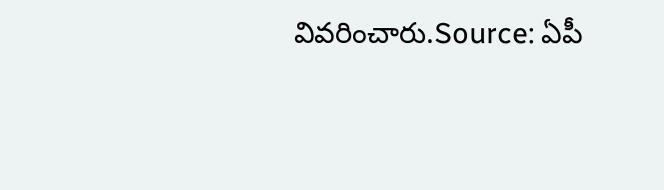వివరించారు.Source: ఏపీ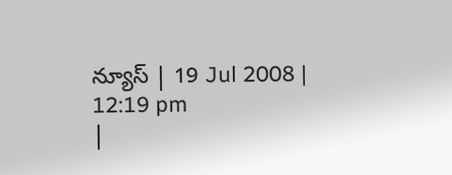న్యూస్ | 19 Jul 2008 | 12:19 pm
|